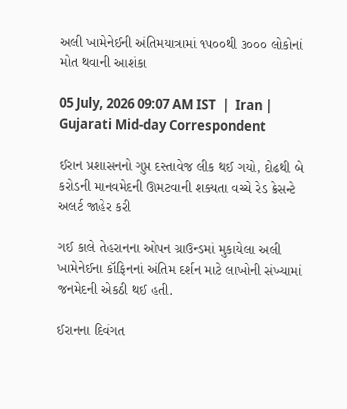અલી ખામેનેઈની અંતિમયાત્રામાં ૧૫૦૦થી ૩૦૦૦ લોકોનાં મોત થવાની આશંકા

05 July, 2026 09:07 AM IST  |  Iran | Gujarati Mid-day Correspondent

ઈરાન પ્રશાસનનો ગુપ્ત દસ્તાવેજ લીક થઈ ગયો, દોઢથી બે કરોડની માનવમેદની ઊમટવાની શક્યતા વચ્ચે રેડ ક્રેસન્ટે અલર્ટ જાહેર કરી

ગઈ કાલે તેહરાનના ઓપન ગ્રાઉન્ડમાં મુકાયેલા અલી ખામેનેઈના કૉફિનનાં અંતિમ દર્શન માટે લાખોની સંખ્યામાં જનમેદની એકઠી થઈ હતી.

ઈરાનના દિવંગત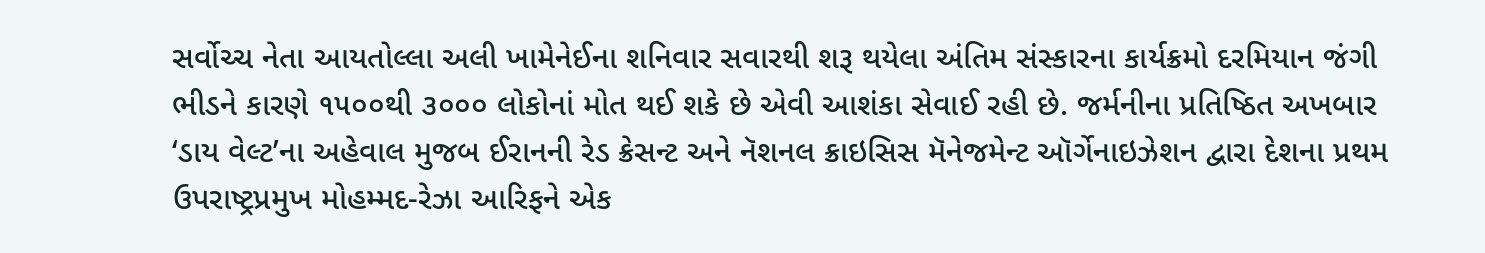સર્વોચ્ચ નેતા આયતોલ્લા અલી ખામેનેઈના શનિવાર સવારથી શરૂ થયેલા અંતિમ સંસ્કારના કાર્યક્રમો દરમિયાન જંગી ભીડને કારણે ૧૫૦૦થી ૩૦૦૦ લોકોનાં મોત થઈ શકે છે એવી આશંકા સેવાઈ રહી છે. જર્મનીના પ્રતિષ્ઠિત અખબાર ‘ડાય વેલ્ટ’ના અહેવાલ મુજબ ઈરાનની રેડ ક્રેસન્ટ અને નૅશનલ ક્રાઇસિસ મૅનેજમેન્ટ ઑર્ગેનાઇઝેશન દ્વારા દેશના પ્રથમ ઉપરાષ્ટ્રપ્રમુખ મોહમ્મદ-રેઝા આરિફને એક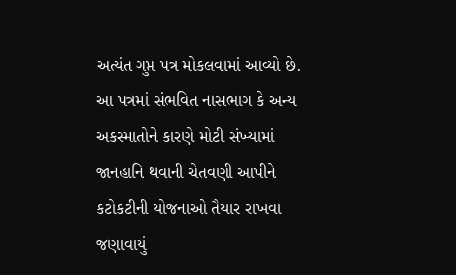અત્યંત ગુપ્ત પત્ર મોકલવામાં આવ્યો છે. આ પત્રમાં સંભવિત નાસભાગ કે અન્ય અકસ્માતોને કારણે મોટી સંખ્યામાં જાનહાનિ થવાની ચેતવણી આપીને કટોકટીની યોજનાઓ તૈયાર રાખવા જણાવાયું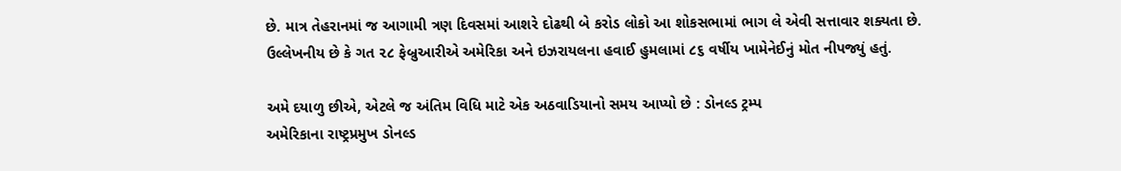છે. માત્ર તેહરાનમાં જ આગામી ત્રણ દિવસમાં આશરે દોઢથી બે કરોડ લોકો આ શોકસભામાં ભાગ લે એવી સત્તાવાર શક્યતા છે.
ઉલ્લેખનીય છે કે ગત ૨૮ ફેબ્રુઆરીએ અમેરિકા અને ઇઝરાયલના હવાઈ હુમલામાં ૮૬ વર્ષીય ખામેનેઈનું મોત નીપજ્યું હતું.

અમે દયાળુ છીએ, એટલે જ અંતિમ વિધિ માટે એક અઠવાડિયાનો સમય આપ્યો છે : ડોનલ્ડ ટ્રમ્પ
અમેરિકાના રાષ્ટ્રપ્રમુખ ડોનલ્ડ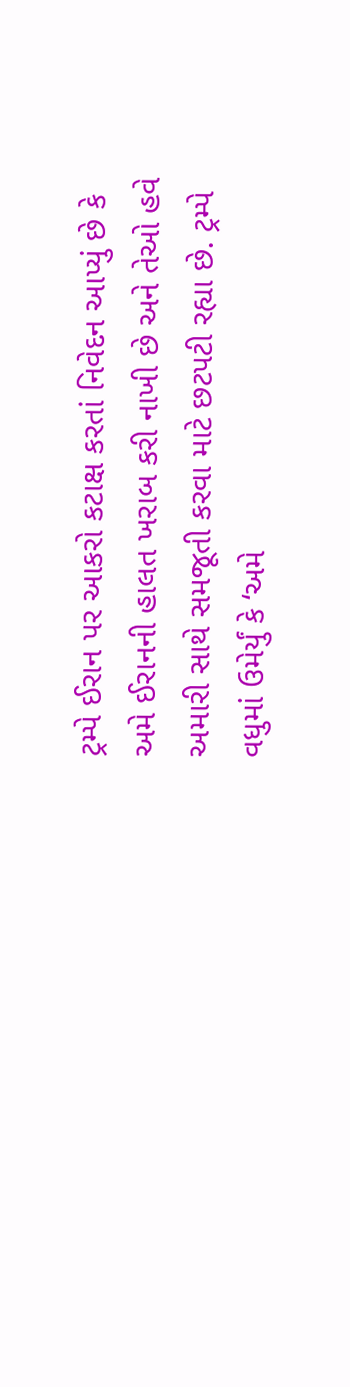ટ્રમ્પે ઈરાન પર આકરો કટાક્ષ કરતાં નિવેદન આપ્યું છે કે અમે ઈરાનની હાલત ખરાબ કરી નાખી છે અને તેઓ હવે અમારી સાથે સમજૂતી કરવા માટે છટપટી રહ્યા છે. ટ્રમ્પે વધુમાં ઉમેર્યું કે ‘અમે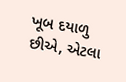ખૂબ દયાળુ છીએ, એટલા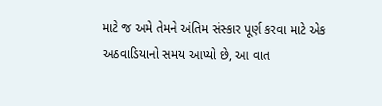માટે જ અમે તેમને અંતિમ સંસ્કાર પૂર્ણ કરવા માટે એક અઠવાડિયાનો સમય આપ્યો છે, આ વાત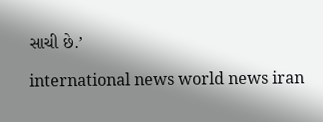સાચી છે.’

international news world news iran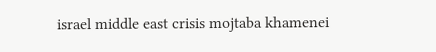israel middle east crisis mojtaba khamenei